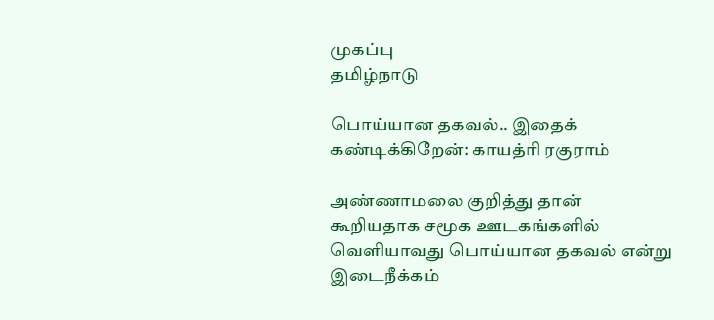முகப்பு
தமிழ்நாடு

பொய்யான தகவல்.. இதைக் கண்டிக்கிறேன்: காயத்ரி ரகுராம்

அண்ணாமலை குறித்து தான் கூறியதாக சமூக ஊடகங்களில் வெளியாவது பொய்யான தகவல் என்று இடைநீக்கம்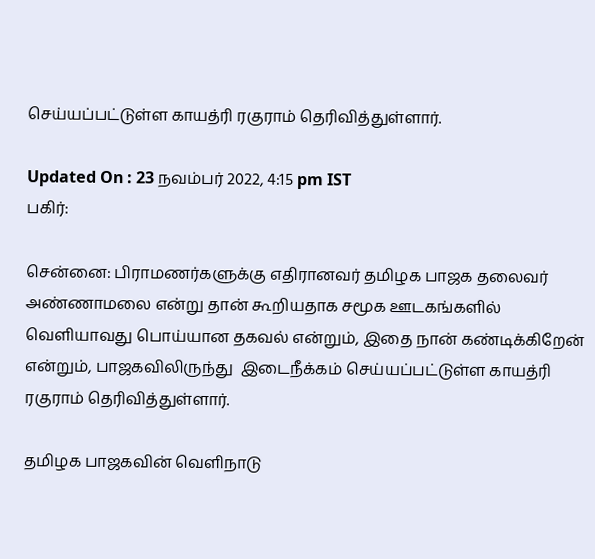செய்யப்பட்டுள்ள காயத்ரி ரகுராம் தெரிவித்துள்ளார்.

Updated On : 23 நவம்பர் 2022, 4:15 pm IST
பகிர்:

சென்னை: பிராமணர்களுக்கு எதிரானவர் தமிழக பாஜக தலைவர் அண்ணாமலை என்று தான் கூறியதாக சமூக ஊடகங்களில் வெளியாவது பொய்யான தகவல் என்றும், இதை நான் கண்டிக்கிறேன் என்றும், பாஜகவிலிருந்து  இடைநீக்கம் செய்யப்பட்டுள்ள காயத்ரி ரகுராம் தெரிவித்துள்ளார்.

தமிழக பாஜகவின் வெளிநாடு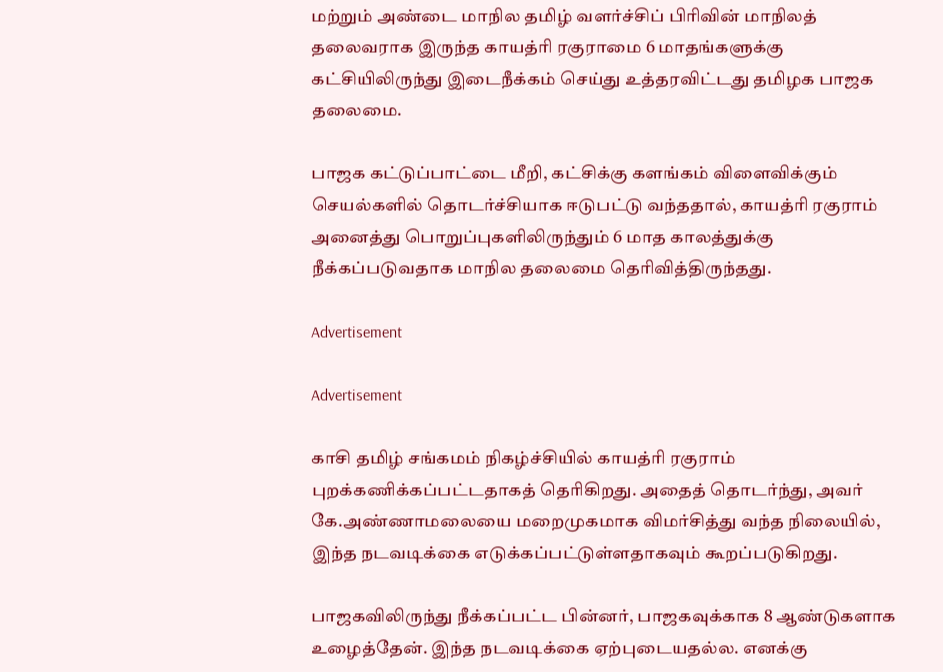மற்றும் அண்டை மாநில தமிழ் வளர்ச்சிப் பிரிவின் மாநிலத் தலைவராக இருந்த காயத்ரி ரகுராமை 6 மாதங்களுக்கு கட்சியிலிருந்து இடைநீக்கம் செய்து உத்தரவிட்டது தமிழக பாஜக தலைமை.

பாஜக கட்டுப்பாட்டை மீறி, கட்சிக்கு களங்கம் விளைவிக்கும் செயல்களில் தொடர்ச்சியாக ஈடுபட்டு வந்ததால், காயத்ரி ரகுராம் அனைத்து பொறுப்புகளிலிருந்தும் 6 மாத காலத்துக்கு நீக்கப்படுவதாக மாநில தலைமை தெரிவித்திருந்தது.

Advertisement

Advertisement

காசி தமிழ் சங்கமம் நிகழ்ச்சியில் காயத்ரி ரகுராம் புறக்கணிக்கப்பட்டதாகத் தெரிகிறது. அதைத் தொடர்ந்து, அவர் கே.அண்ணாமலையை மறைமுகமாக விமர்சித்து வந்த நிலையில், இந்த நடவடிக்கை எடுக்கப்பட்டுள்ளதாகவும் கூறப்படுகிறது.

பாஜகவிலிருந்து நீக்கப்பட்ட பின்னர், பாஜகவுக்காக 8 ஆண்டுகளாக உழைத்தேன். இந்த நடவடிக்கை ஏற்புடையதல்ல. எனக்கு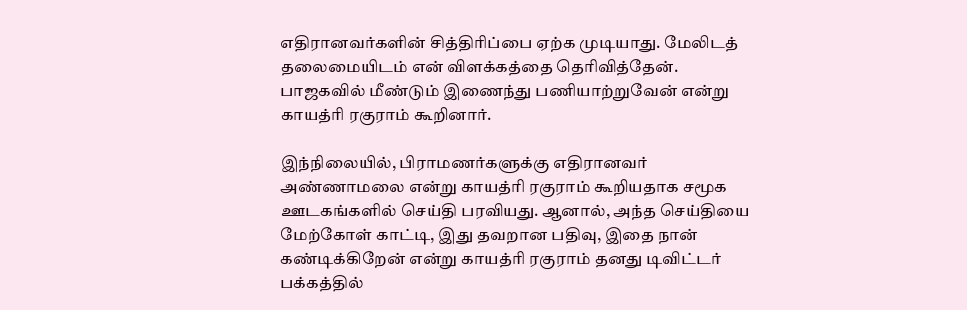எதிரானவர்களின் சித்திரிப்பை ஏற்க முடியாது. மேலிடத் தலைமையிடம் என் விளக்கத்தை தெரிவித்தேன். பாஜகவில் மீண்டும் இணைந்து பணியாற்றுவேன் என்று காயத்ரி ரகுராம் கூறினார்.

இந்நிலையில், பிராமணர்களுக்கு எதிரானவர் அண்ணாமலை என்று காயத்ரி ரகுராம் கூறியதாக சமூக ஊடகங்களில் செய்தி பரவியது. ஆனால், அந்த செய்தியை மேற்கோள் காட்டி, இது தவறான பதிவு, இதை நான் கண்டிக்கிறேன் என்று காயத்ரி ரகுராம் தனது டிவிட்டர் பக்கத்தில்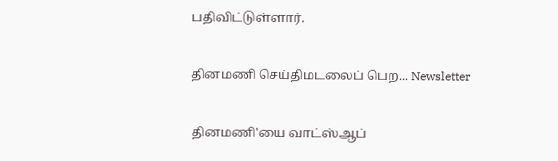பதிவிட்டுள்ளார்.

தினமணி செய்திமடலைப் பெற... Newsletter

தினமணி'யை வாட்ஸ்ஆப்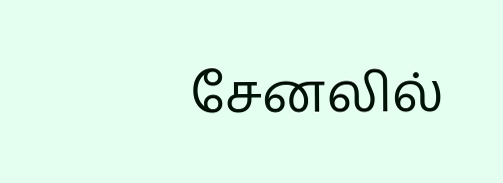சேனலில்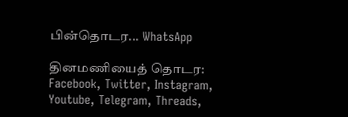பின்தொடர... WhatsApp

தினமணியைத் தொடர: Facebook, Twitter, Instagram, Youtube, Telegram, Threads,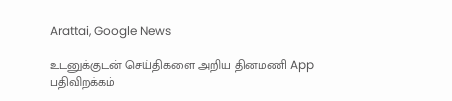Arattai, Google News

உடனுக்குடன் செய்திகளை அறிய தினமணி App பதிவிறக்கம்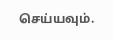செய்யவும்.